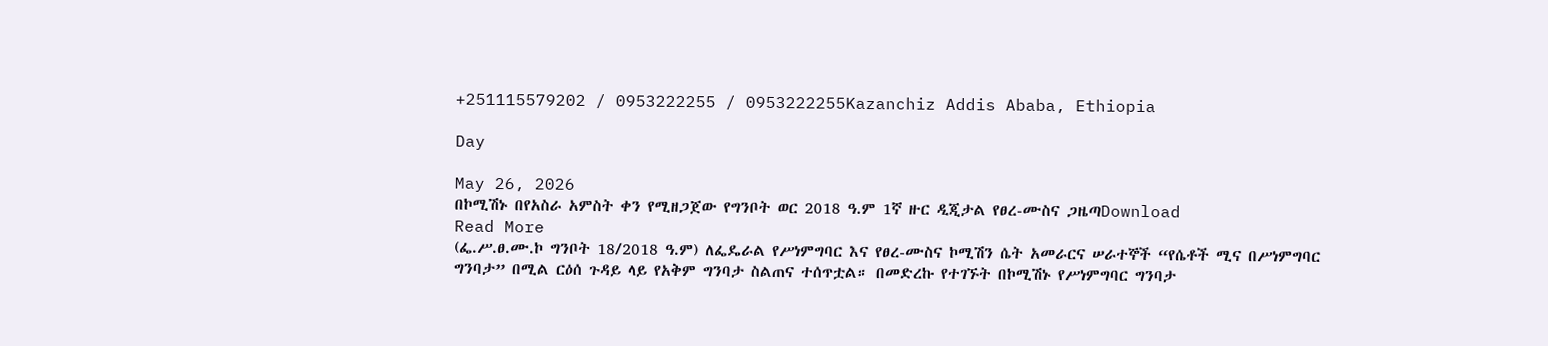+251115579202 / 0953222255 / 0953222255Kazanchiz Addis Ababa, Ethiopia

Day

May 26, 2026
በኮሚሽኑ በየአስራ አምስት ቀን የሚዘጋጀው የግንቦት ወር 2018 ዓ.ም 1ኛ ዙር ዲጂታል የፀረ-ሙስና ጋዜጣDownload
Read More
(ፌ.ሥ.ፀ.ሙ.ኮ ግንቦት 18/2018 ዓ.ም) ለፌዴራል የሥነምግባር እና የፀረ-ሙስና ኮሚሽን ሴት አመራርና ሠራተኞች “የሴቶች ሚና በሥነምግባር ግንባታ” በሚል ርዕሰ ጉዳይ ላይ የአቅም ግንባታ ስልጠና ተሰጥቷል። በመድረኩ የተገኙት በኮሚሽኑ የሥነምግባር ግንባታ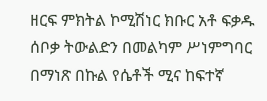ዘርፍ ምክትል ኮሚሽነር ክቡር አቶ ፍቃዱ ሰቦቃ ትውልድን በመልካም ሥነምግባር በማነጽ በኩል የሴቶች ሚና ከፍተኛ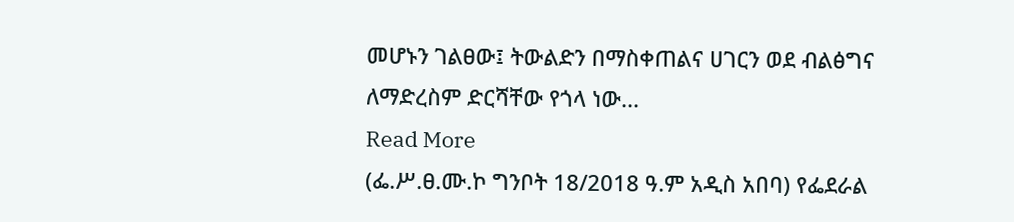መሆኑን ገልፀው፤ ትውልድን በማስቀጠልና ሀገርን ወደ ብልፅግና ለማድረስም ድርሻቸው የጎላ ነው...
Read More
(ፌ.ሥ.ፀ.ሙ.ኮ ግንቦት 18/2018 ዓ.ም አዲስ አበባ) የፌደራል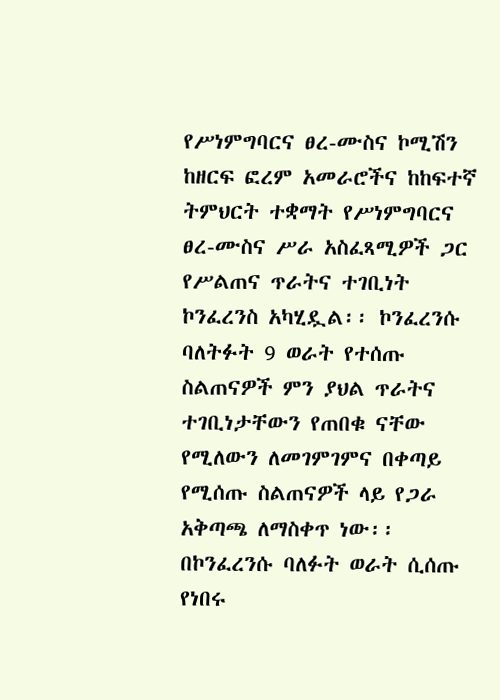የሥነምግባርና ፀረ-ሙስና ኮሚሽን ከዘርፍ ፎረም አመራሮችና ከከፍተኛ ትምህርት ተቋማት የሥነምግባርና ፀረ-ሙስና ሥራ አስፈጻሚዎች ጋር የሥልጠና ጥራትና ተገቢነት ኮንፈረንስ አካሂዷል፡፡ ኮንፈረንሱ ባለትፉት 9 ወራት የተሰጡ ስልጠናዎች ምን ያህል ጥራትና ተገቢነታቸውን የጠበቁ ናቸው የሚለውን ለመገምገምና በቀጣይ የሚሰጡ ስልጠናዎች ላይ የጋራ አቅጣጫ ለማስቀጥ ነው፡፡ በኮንፈረንሱ ባለፉት ወራት ሲሰጡ የነበሩ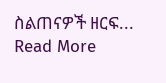ስልጠናዎች ዘርፍ...
Read More